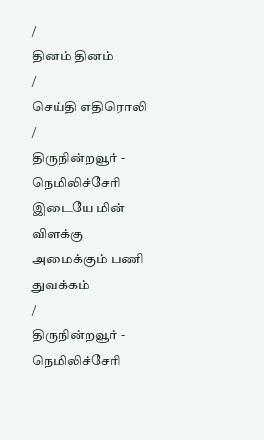/
தினம் தினம்
/
செய்தி எதிரொலி
/
திருநின்றவூர் - நெமிலிச்சேரி இடையே மின் விளக்கு அமைக்கும் பணி துவக்கம்
/
திருநின்றவூர் - நெமிலிச்சேரி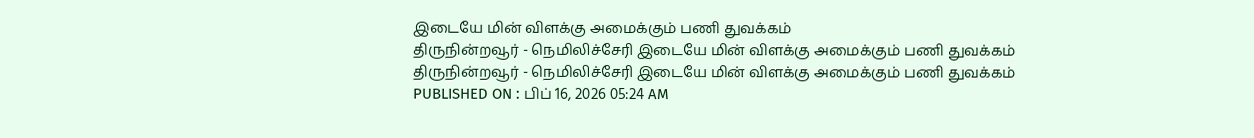இடையே மின் விளக்கு அமைக்கும் பணி துவக்கம்
திருநின்றவூர் - நெமிலிச்சேரி இடையே மின் விளக்கு அமைக்கும் பணி துவக்கம்
திருநின்றவூர் - நெமிலிச்சேரி இடையே மின் விளக்கு அமைக்கும் பணி துவக்கம்
PUBLISHED ON : பிப் 16, 2026 05:24 AM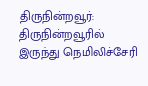திருநின்றவூர்: திருநின்றவூரில் இருந்து நெமிலிச்சேரி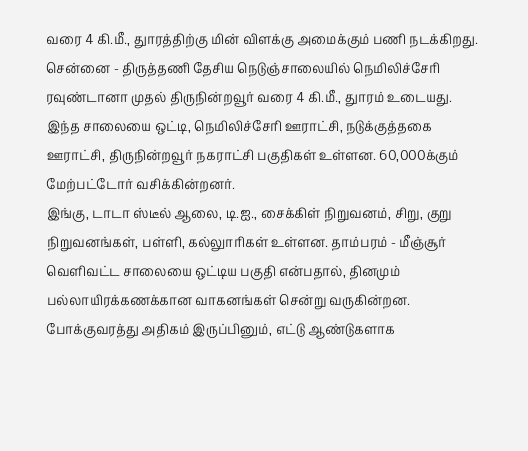வரை 4 கி.மீ., துாரத்திற்கு மின் விளக்கு அமைக்கும் பணி நடக்கிறது.
சென்னை - திருத்தணி தேசிய நெடுஞ்சாலையில் நெமிலிச்சேரி ரவுண்டானா முதல் திருநின்றவூர் வரை 4 கி.மீ., துாரம் உடையது.
இந்த சாலையை ஒட்டி, நெமிலிச்சேரி ஊராட்சி, நடுக்குத்தகை ஊராட்சி, திருநின்றவூர் நகராட்சி பகுதிகள் உள்ளன. 60,000க்கும் மேற்பட்டோர் வசிக்கின்றனர்.
இங்கு, டாடா ஸ்டீல் ஆலை, டி.ஐ., சைக்கிள் நிறுவனம், சிறு, குறு நிறுவனங்கள், பள்ளி, கல்லுாரிகள் உள்ளன. தாம்பரம் - மீஞ்சூர் வெளிவட்ட சாலையை ஒட்டிய பகுதி என்பதால், தினமும் பல்லாயிரக்கணக்கான வாகனங்கள் சென்று வருகின்றன.
போக்குவரத்து அதிகம் இருப்பினும், எட்டு ஆண்டுகளாக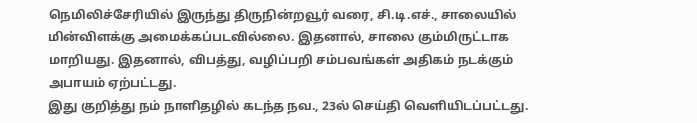நெமிலிச்சேரியில் இருந்து திருநின்றவூர் வரை, சி.டி.எச்., சாலையில் மின்விளக்கு அமைக்கப்படவில்லை. இதனால், சாலை கும்மிருட்டாக மாறியது. இதனால், விபத்து, வழிப்பறி சம்பவங்கள் அதிகம் நடக்கும் அபாயம் ஏற்பட்டது.
இது குறித்து நம் நாளிதழில் கடந்த நவ., 23ல் செய்தி வெளியிடப்பட்டது.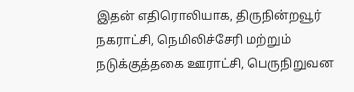இதன் எதிரொலியாக, திருநின்றவூர் நகராட்சி, நெமிலிச்சேரி மற்றும் நடுக்குத்தகை ஊராட்சி, பெருநிறுவன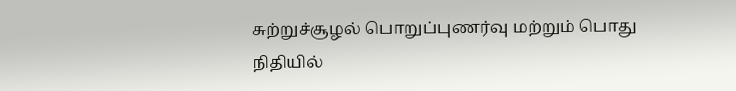சுற்றுச்சூழல் பொறுப்புணர்வு மற்றும் பொது நிதியில்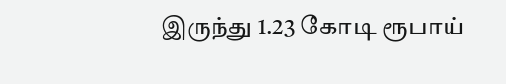இருந்து 1.23 கோடி ரூபாய்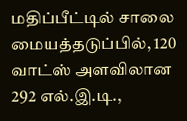மதிப்பீட்டில் சாலை மையத்தடுப்பில், 120 வாட்ஸ் அளவிலான 292 எல்.இ.டி.,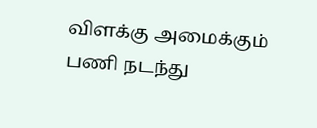விளக்கு அமைக்கும் பணி நடந்து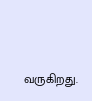வருகிறது.